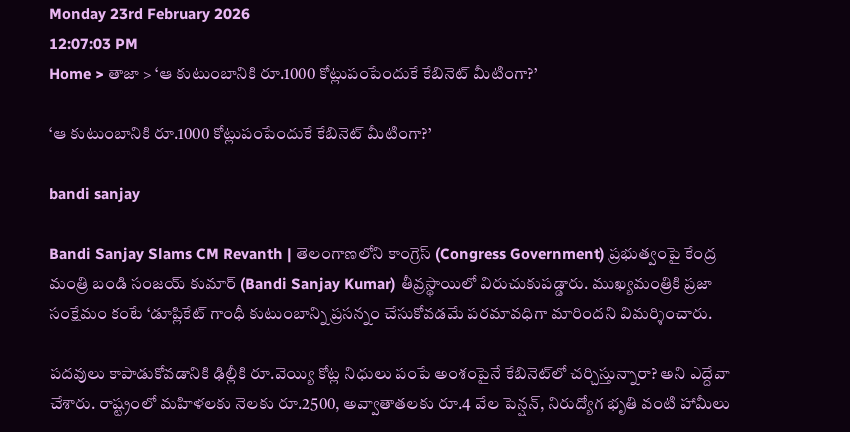Monday 23rd February 2026
12:07:03 PM
Home > తాజా > ‘ఆ కుటుంబానికి రూ.1000 కోట్లుపంపేందుకే కేబినెట్ మీటింగా?’

‘ఆ కుటుంబానికి రూ.1000 కోట్లుపంపేందుకే కేబినెట్ మీటింగా?’

bandi sanjay

Bandi Sanjay Slams CM Revanth | తెలంగాణలోని కాంగ్రెస్ (Congress Government) ప్రభుత్వంపై కేంద్ర మంత్రి బండి సంజయ్ కుమార్ (Bandi Sanjay Kumar) తీవ్రస్థాయిలో విరుచుకుపడ్డారు. ముఖ్యమంత్రికి ప్రజా సంక్షేమం కంటే ‘డూప్లికేట్ గాంధీ కుటుంబాన్ని ప్రసన్నం చేసుకోవడమే పరమావధిగా మారిందని విమర్శించారు.

పదవులు కాపాడుకోవడానికి ఢిల్లీకి రూ.వెయ్యి కోట్ల నిధులు పంపే అంశంపైనే కేబినెట్‌లో చర్చిస్తున్నారా? అని ఎద్దేవా చేశారు. రాష్ట్రంలో మహిళలకు నెలకు రూ.2500, అవ్వాతాతలకు రూ.4 వేల పెన్షన్, నిరుద్యోగ భృతి వంటి హామీలు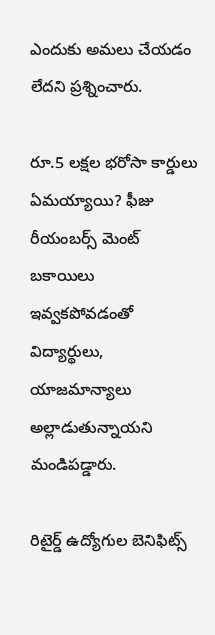ఎందుకు అమలు చేయడం లేదని ప్రశ్నించారు.

రూ.5 లక్షల భరోసా కార్డులు ఏమయ్యాయి? ఫీజు రీయంబర్స్ మెంట్ బకాయిలు ఇవ్వకపోవడంతో విద్యార్థులు, యాజమాన్యాలు అల్లాడుతున్నాయని మండిపడ్డారు.

రిటైర్డ్ ఉద్యోగుల బెనిఫిట్స్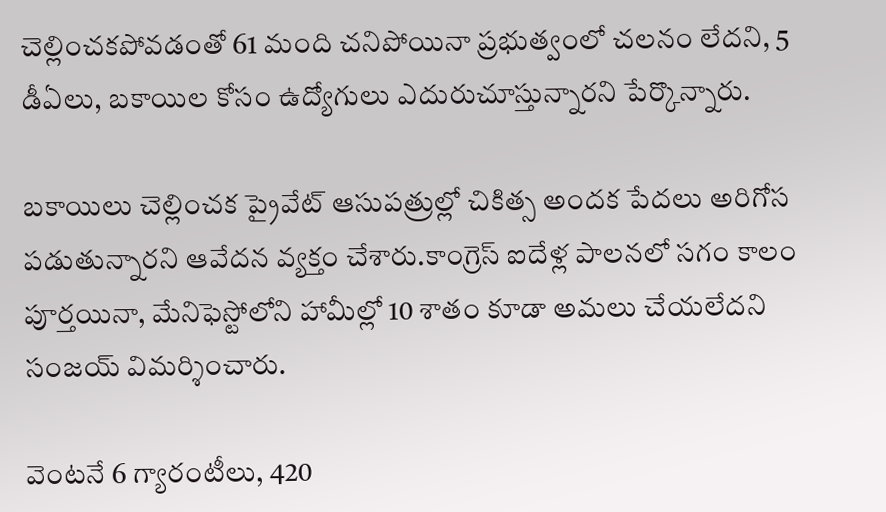చెల్లించకపోవడంతో 61 మంది చనిపోయినా ప్రభుత్వంలో చలనం లేదని, 5 డీఏలు, బకాయిల కోసం ఉద్యోగులు ఎదురుచూస్తున్నారని పేర్కొన్నారు.

బకాయిలు చెల్లించక ప్రైవేట్ ఆసుపత్రుల్లో చికిత్స అందక పేదలు అరిగోస పడుతున్నారని ఆవేదన వ్యక్తం చేశారు.కాంగ్రెస్ ఐదేళ్ల పాలనలో సగం కాలం పూర్తయినా, మేనిఫెస్టోలోని హామీల్లో 10 శాతం కూడా అమలు చేయలేదని సంజయ్ విమర్శించారు.

వెంటనే 6 గ్యారంటీలు, 420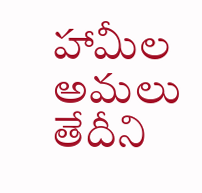హామీల అమలు తేదీని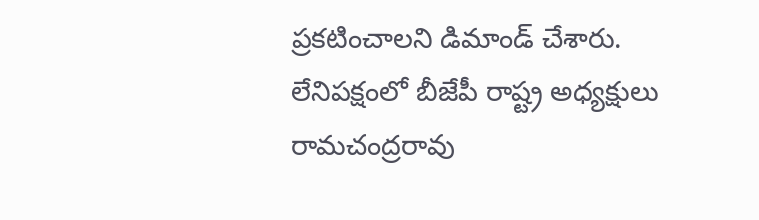ప్రకటించాలని డిమాండ్ చేశారు. లేనిపక్షంలో బీజేపీ రాష్ట్ర అధ్యక్షులు రామచంద్రరావు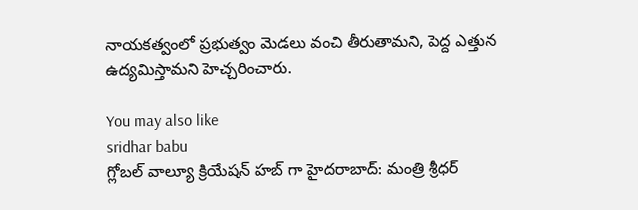నాయకత్వంలో ప్రభుత్వం మెడలు వంచి తీరుతామని, పెద్ద ఎత్తున ఉద్యమిస్తామని హెచ్చరించారు.

You may also like
sridhar babu
గ్లోబల్ వాల్యూ క్రియేషన్ హబ్ గా హైదరాబాద్‌: మంత్రి శ్రీధర్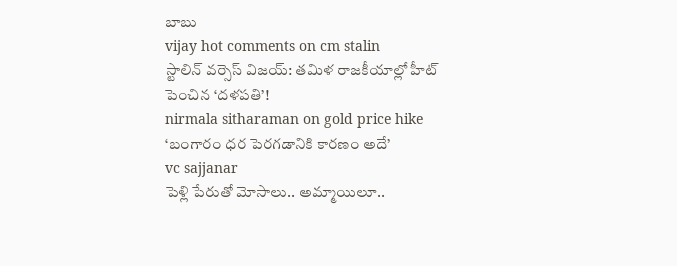బాబు
vijay hot comments on cm stalin
స్టాలిన్‌ వర్సెస్ విజయ్: తమిళ రాజకీయాల్లో హీట్ పెంచిన ‘దళపతి’!
nirmala sitharaman on gold price hike
‘బంగారం ధర పెరగడానికి కారణం అదే’
vc sajjanar
పెళ్లి పేరుతో మోసాలు.. అమ్మాయిలూ..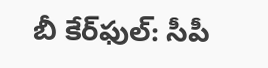బీ కేర్‌ఫుల్: సీపీ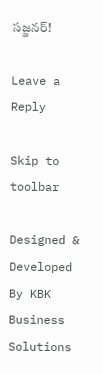సజ్జనర్!

Leave a Reply

Skip to toolbar

Designed & Developed By KBK Business Solutions